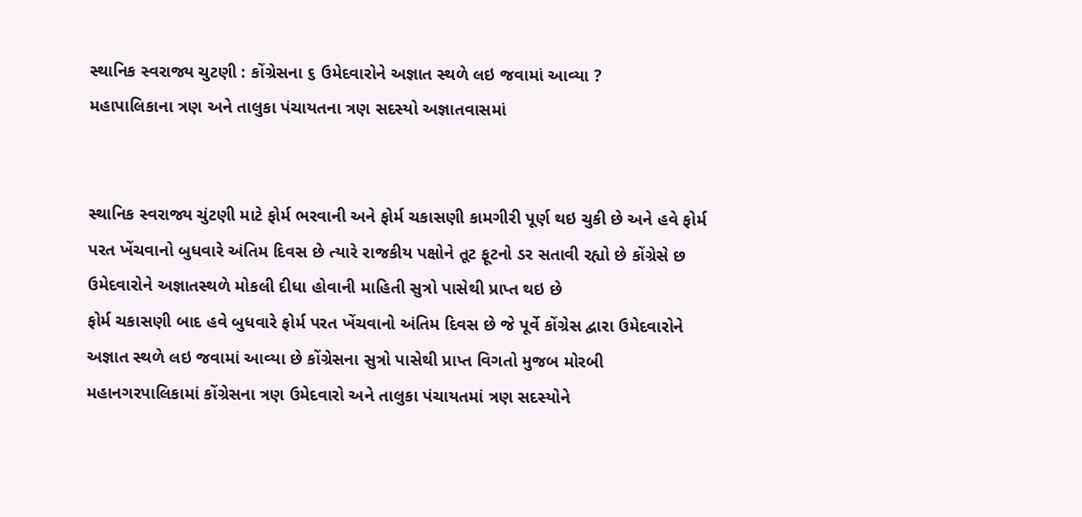સ્થાનિક સ્વરાજ્ય ચુટણી : કોંગ્રેસના ૬ ઉમેદવારોને અજ્ઞાત સ્થળે લઇ જવામાં આવ્યા ?
મહાપાલિકાના ત્રણ અને તાલુકા પંચાયતના ત્રણ સદસ્યો અજ્ઞાતવાસમાં


સ્થાનિક સ્વરાજ્ય ચુંટણી માટે ફોર્મ ભરવાની અને ફોર્મ ચકાસણી કામગીરી પૂર્ણ થઇ ચુકી છે અને હવે ફોર્મ પરત ખેંચવાનો બુધવારે અંતિમ દિવસ છે ત્યારે રાજકીય પક્ષોને તૂટ ફૂટનો ડર સતાવી રહ્યો છે કોંગ્રેસે છ ઉમેદવારોને અજ્ઞાતસ્થળે મોકલી દીધા હોવાની માહિતી સુત્રો પાસેથી પ્રાપ્ત થઇ છે
ફોર્મ ચકાસણી બાદ હવે બુધવારે ફોર્મ પરત ખેંચવાનો અંતિમ દિવસ છે જે પૂર્વે કોંગ્રેસ દ્વારા ઉમેદવારોને અજ્ઞાત સ્થળે લઇ જવામાં આવ્યા છે કોંગ્રેસના સુત્રો પાસેથી પ્રાપ્ત વિગતો મુજબ મોરબી મહાનગરપાલિકામાં કોંગ્રેસના ત્રણ ઉમેદવારો અને તાલુકા પંચાયતમાં ત્રણ સદસ્યોને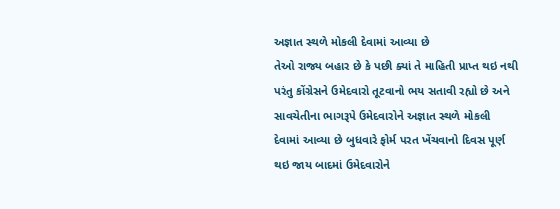અજ્ઞાત સ્થળે મોકલી દેવામાં આવ્યા છે
તેઓ રાજ્ય બહાર છે કે પછી ક્યાં તે માહિતી પ્રાપ્ત થઇ નથી પરંતુ કોંગ્રેસને ઉમેદવારો તૂટવાનો ભય સતાવી રહ્યો છે અને સાવચેતીના ભાગરૂપે ઉમેદવારોને અજ્ઞાત સ્થળે મોકલી દેવામાં આવ્યા છે બુધવારે ફોર્મ પરત ખેંચવાનો દિવસ પૂર્ણ થઇ જાય બાદમાં ઉમેદવારોને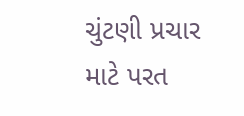ચુંટણી પ્રચાર માટે પરત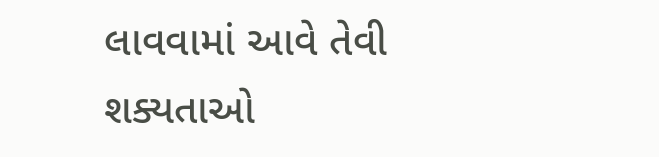લાવવામાં આવે તેવી શક્યતાઓ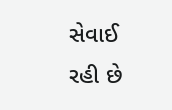સેવાઈ રહી છે